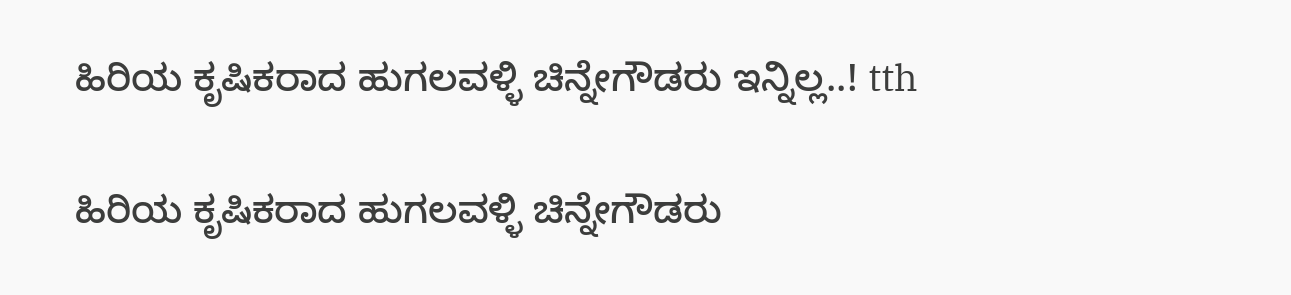ಹಿರಿಯ ಕೃಷಿಕರಾದ ಹುಗಲವಳ್ಳಿ ಚಿನ್ನೇಗೌಡರು ಇನ್ನಿಲ್ಲ..! tth

ಹಿರಿಯ ಕೃಷಿಕರಾದ ಹುಗಲವಳ್ಳಿ ಚಿನ್ನೇಗೌಡರು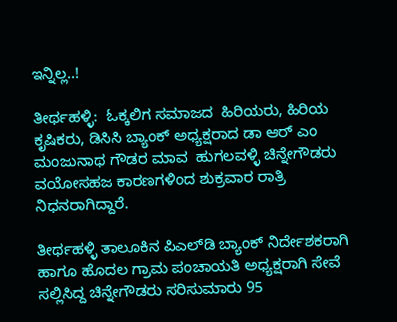ಇನ್ನಿಲ್ಲ..!

ತೀರ್ಥಹಳ್ಳಿ:  ಓಕ್ಕಲಿಗ ಸಮಾಜದ  ಹಿರಿಯರು, ಹಿರಿಯ ಕೃಷಿಕರು, ಡಿಸಿಸಿ ಬ್ಯಾಂಕ್ ಅಧ್ಯಕ್ಷರಾದ ಡಾ ಆರ್ ಎಂ ಮಂಜುನಾಥ ಗೌಡರ ಮಾವ  ಹುಗಲವಳ್ಳಿ ಚಿನ್ನೇಗೌಡರು ವಯೋಸಹಜ ಕಾರಣಗಳಿಂದ ಶುಕ್ರವಾರ ರಾತ್ರಿ ನಿಧನರಾಗಿದ್ದಾರೆ.

ತೀರ್ಥಹಳ್ಳಿ ತಾಲೂಕಿನ ಪಿಎಲ್‌ಡಿ ಬ್ಯಾಂಕ್ ನಿರ್ದೇಶಕರಾಗಿ ಹಾಗೂ ಹೊದಲ ಗ್ರಾಮ ಪಂಚಾಯತಿ ಅಧ್ಯಕ್ಷರಾಗಿ ಸೇವೆ ಸಲ್ಲಿಸಿದ್ದ ಚಿನ್ನೇಗೌಡರು ಸರಿಸುಮಾರು 95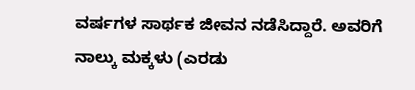ವರ್ಷಗಳ ಸಾರ್ಥಕ ಜೀವನ ನಡೆಸಿದ್ದಾರೆ. ಅವರಿಗೆ ನಾಲ್ಕು ಮಕ್ಕಳು (ಎರಡು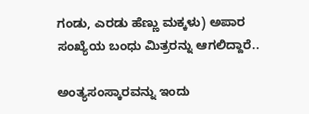ಗಂಡು, ಎರಡು ಹೆಣ್ಣು ಮಕ್ಕಳು) ಅಪಾರ ಸಂಖ್ಯೆಯ ಬಂಧು ಮಿತ್ರರನ್ನು ಆಗಲಿದ್ದಾರೆ..

ಅಂತ್ಯಸಂಸ್ಕಾರವನ್ನು ಇಂದು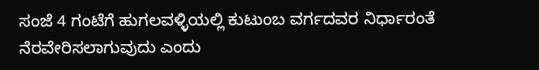ಸಂಜೆ 4 ಗಂಟೆಗೆ ಹುಗಲವಳ್ಳಿಯಲ್ಲಿ ಕುಟುಂಬ ವರ್ಗದವರ ನಿರ್ಧಾರಂತೆ ನೆರವೇರಿಸಲಾಗುವುದು ಎಂದು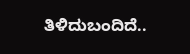ತಿಳಿದುಬಂದಿದೆ..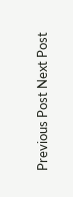Previous Post Next Post